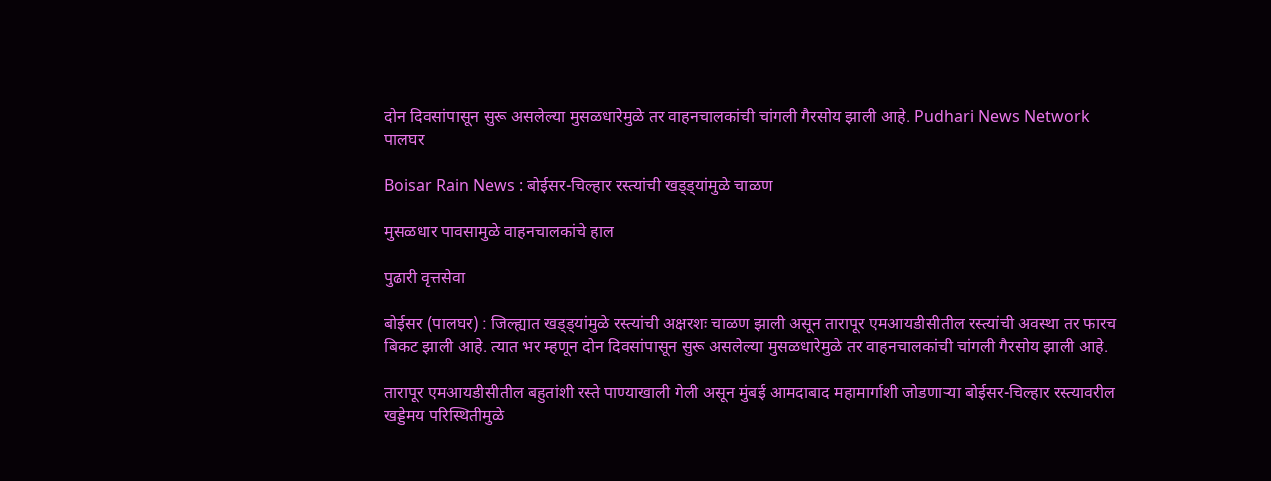दोन दिवसांपासून सुरू असलेल्या मुसळधारेमुळे तर वाहनचालकांची चांगली गैरसोय झाली आहे. Pudhari News Network
पालघर

Boisar Rain News : बोईसर-चिल्हार रस्त्यांची खड्ड्यांमुळे चाळण

मुसळधार पावसामुळे वाहनचालकांचे हाल

पुढारी वृत्तसेवा

बोईसर (पालघर) : जिल्ह्यात खड्ड्यांमुळे रस्त्यांची अक्षरशः चाळण झाली असून तारापूर एमआयडीसीतील रस्त्यांची अवस्था तर फारच बिकट झाली आहे. त्यात भर म्हणून दोन दिवसांपासून सुरू असलेल्या मुसळधारेमुळे तर वाहनचालकांची चांगली गैरसोय झाली आहे.

तारापूर एमआयडीसीतील बहुतांशी रस्ते पाण्याखाली गेली असून मुंबई आमदाबाद महामार्गाशी जोडणाऱ्या बोईसर-चिल्हार रस्त्यावरील खड्डेमय परिस्थितीमुळे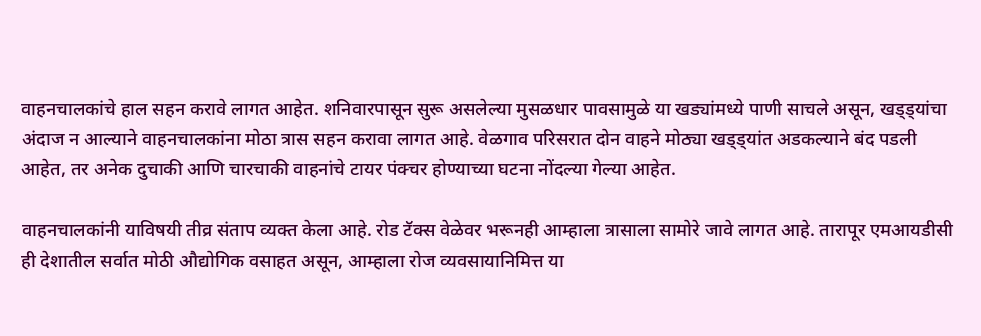वाहनचालकांचे हाल सहन करावे लागत आहेत. शनिवारपासून सुरू असलेल्या मुसळधार पावसामुळे या खड्यांमध्ये पाणी साचले असून, खड्ड्यांचा अंदाज न आल्याने वाहनचालकांना मोठा त्रास सहन करावा लागत आहे. वेळगाव परिसरात दोन वाहने मोठ्या खड्ड्यांत अडकल्याने बंद पडली आहेत, तर अनेक दुचाकी आणि चारचाकी वाहनांचे टायर पंक्चर होण्याच्या घटना नोंदल्या गेल्या आहेत.

वाहनचालकांनी याविषयी तीव्र संताप व्यक्त केला आहे. रोड टॅक्स वेळेवर भरूनही आम्हाला त्रासाला सामोरे जावे लागत आहे. तारापूर एमआयडीसी ही देशातील सर्वात मोठी औद्योगिक वसाहत असून, आम्हाला रोज व्यवसायानिमित्त या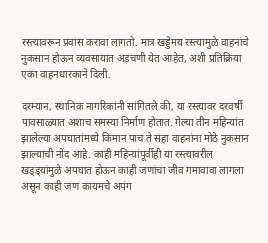रस्त्यावरून प्रवास करावा लागतो. मात्र खड्डेमय रस्त्यामुळे वाहनांचे नुकसान होऊन व्यवसायात अडचणी येत आहेत, अशी प्रतिक्रिया एका वाहनधारकाने दिली.

दरम्यान, स्थानिक नागरिकांनी सांगितले की, या रस्त्यावर दरवर्षी पावसाळ्यात अशाच समस्या निर्माण होतात. गेल्या तीन महिन्यांत झालेल्या अपघातांमध्ये किमान पाच ते सहा वाहनांना मोठे नुकसान झाल्याची नोंद आहे. काही महिन्यांपूर्वीही या रस्त्यावरील खड्ड्यांमुळे अपघात होऊन काही जणांचा जीव गमावावा लागला असून काही जण कायमचे अपंग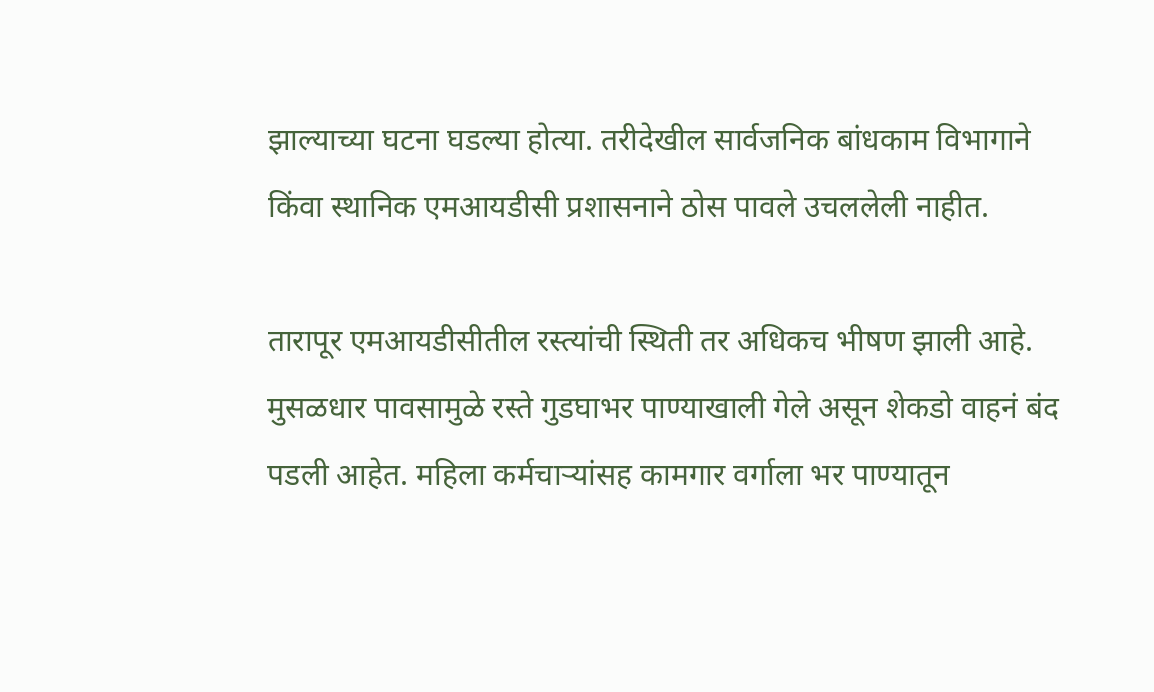झाल्याच्या घटना घडल्या होत्या. तरीदेखील सार्वजनिक बांधकाम विभागाने किंवा स्थानिक एमआयडीसी प्रशासनाने ठोस पावले उचललेली नाहीत.

तारापूर एमआयडीसीतील रस्त्यांची स्थिती तर अधिकच भीषण झाली आहे. मुसळधार पावसामुळे रस्ते गुडघाभर पाण्याखाली गेले असून शेकडो वाहनं बंद पडली आहेत. महिला कर्मचाऱ्यांसह कामगार वर्गाला भर पाण्यातून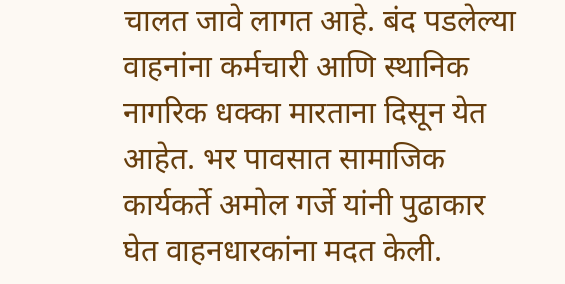चालत जावे लागत आहे. बंद पडलेल्या वाहनांना कर्मचारी आणि स्थानिक नागरिक धक्का मारताना दिसून येत आहेत. भर पावसात सामाजिक कार्यकर्ते अमोल गर्जे यांनी पुढाकार घेत वाहनधारकांना मदत केली.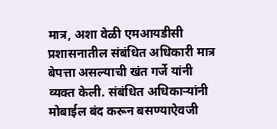मात्र, अशा वेळी एमआयडीसी प्रशासनातील संबंधित अधिकारी मात्र बेपत्ता असल्याची खंत गर्जे यांनी व्यक्त केली. संबंधित अधिकाऱ्यांनी मोबाईल बंद करून बसण्याऐवजी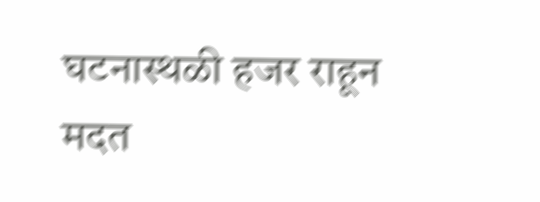घटनास्थळी हजर राहून मदत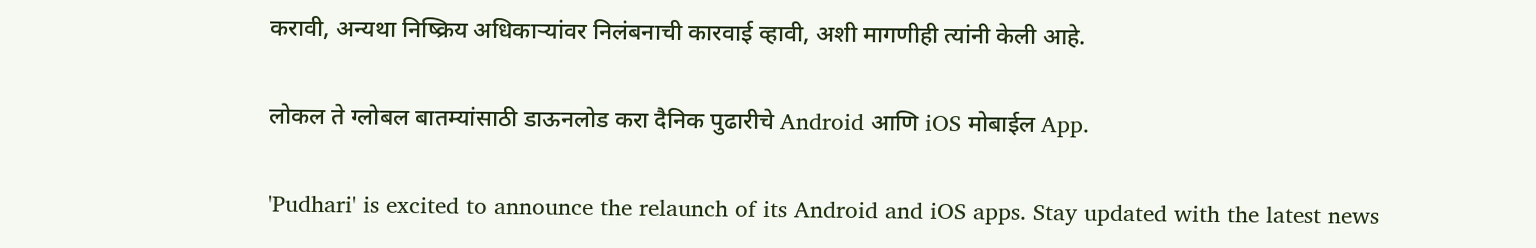करावी, अन्यथा निष्क्रिय अधिकाऱ्यांवर निलंबनाची कारवाई व्हावी, अशी मागणीही त्यांनी केली आहे.

लोकल ते ग्लोबल बातम्यांसाठी डाऊनलोड करा दैनिक पुढारीचे Android आणि iOS मोबाईल App.

'Pudhari' is excited to announce the relaunch of its Android and iOS apps. Stay updated with the latest news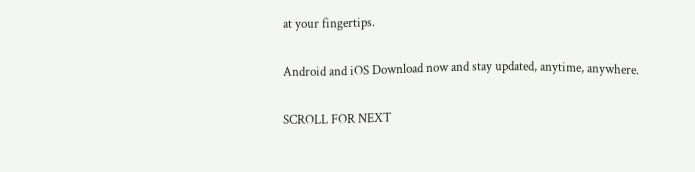at your fingertips.

Android and iOS Download now and stay updated, anytime, anywhere.

SCROLL FOR NEXT